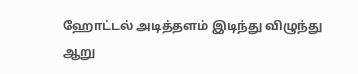ஹோட்டல் அடித்தளம் இடிந்து விழுந்து ஆறு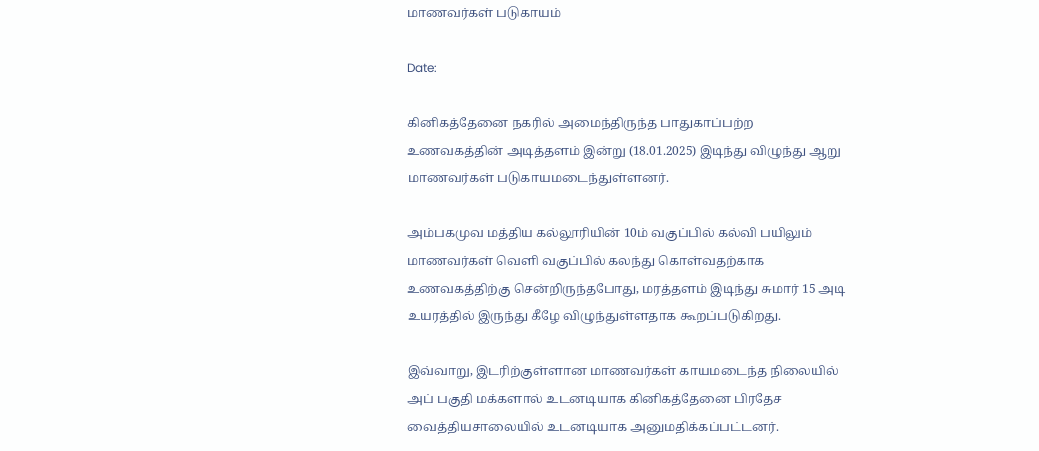மாணவர்கள் படுகாயம்

Date:

கினிகத்தேனை நகரில் அமைந்திருந்த பாதுகாப்பற்ற உணவகத்தின் அடித்தளம் இன்று (18.01.2025) இடிந்து விழுந்து ஆறு மாணவர்கள் படுகாயமடைந்துள்ளனர்.

அம்பகமுவ மத்திய கல்லூரியின் 10ம் வகுப்பில் கல்வி பயிலும் மாணவர்கள் வெளி வகுப்பில் கலந்து கொள்வதற்காக உணவகத்திற்கு சென்றிருந்தபோது, மரத்தளம் இடிந்து சுமார் 15 அடி உயரத்தில் இருந்து கீழே விழுந்துள்ளதாக கூறப்படுகிறது.

இவ்வாறு, இடரிற்குள்ளான மாணவர்கள் காயமடைந்த நிலையில் அப் பகுதி மக்களால் உடனடியாக கினிகத்தேனை பிரதேச வைத்தியசாலையில் உடனடியாக அனுமதிக்கப்பட்டனர்.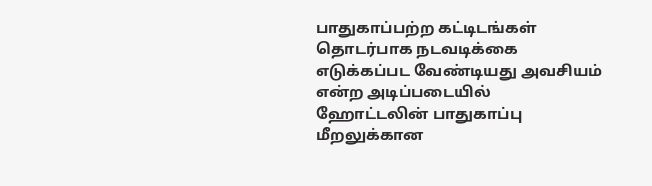பாதுகாப்பற்ற கட்டிடங்கள் தொடர்பாக நடவடிக்கை எடுக்கப்பட வேண்டியது அவசியம் என்ற அடிப்படையில் ஹோட்டலின் பாதுகாப்பு மீறலுக்கான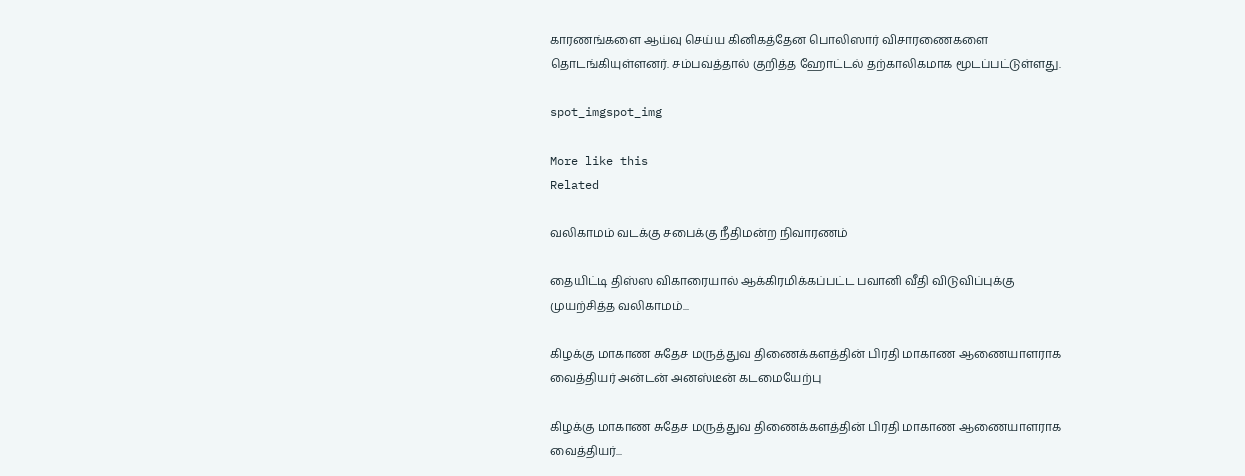காரணங்களை ஆய்வு செய்ய கினிகத்தேன பொலிஸார் விசாரணைகளை தொடங்கியுள்ளனர். சம்பவத்தால் குறித்த ஹோட்டல் தற்காலிகமாக மூடப்பட்டுள்ளது.

spot_imgspot_img

More like this
Related

வலிகாமம் வடக்கு சபைக்கு நீதிமன்ற நிவாரணம்

தையிட்டி திஸ்ஸ விகாரையால் ஆக்கிரமிக்கப்பட்ட பவானி வீதி விடுவிப்புக்கு முயற்சித்த வலிகாமம்...

கிழக்கு மாகாண சுதேச மருத்துவ திணைக்களத்தின் பிரதி மாகாண ஆணையாளராக வைத்தியர் அன்டன் அனஸ்டீன் கடமையேற்பு

கிழக்கு மாகாண சுதேச மருத்துவ திணைக்களத்தின் பிரதி மாகாண ஆணையாளராக வைத்தியர்...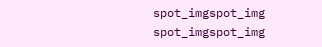spot_imgspot_img
spot_imgspot_img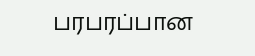பரபரப்பான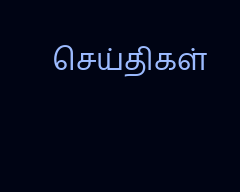செய்திகள்